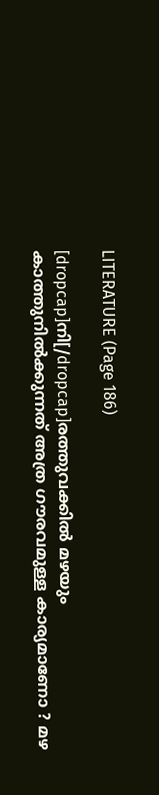LITERATURE (Page 186)

[dropcap]നി[/dropcap]രത്തുവക്കിൽ മഴയും കാത്തുനിൽക്കുന്നത് അത്ര ഗൗരവമുള്ള കാര്യമാണോ ? മഴ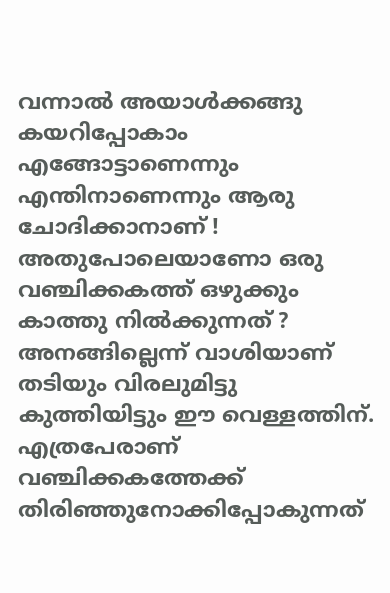വന്നാൽ അയാൾക്കങ്ങു കയറിപ്പോകാം എങ്ങോട്ടാണെന്നും എന്തിനാണെന്നും ആരു ചോദിക്കാനാണ് ! അതുപോലെയാണോ ഒരു വഞ്ചിക്കകത്ത് ഒഴുക്കും കാത്തു നിൽക്കുന്നത് ? അനങ്ങില്ലെന്ന് വാശിയാണ് തടിയും വിരലുമിട്ടു കുത്തിയിട്ടും ഈ വെള്ളത്തിന്. എത്രപേരാണ് വഞ്ചിക്കകത്തേക്ക് തിരിഞ്ഞുനോക്കിപ്പോകുന്നത്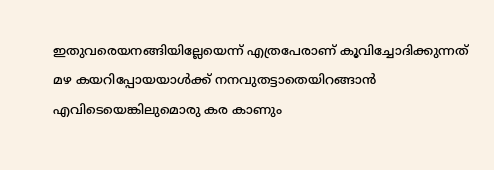ഇതുവരെയനങ്ങിയില്ലേയെന്ന് എത്രപേരാണ് കൂവിച്ചോദിക്കുന്നത് മഴ കയറിപ്പോയയാൾക്ക് നനവുതട്ടാതെയിറങ്ങാൻ എവിടെയെങ്കിലുമൊരു കര കാണും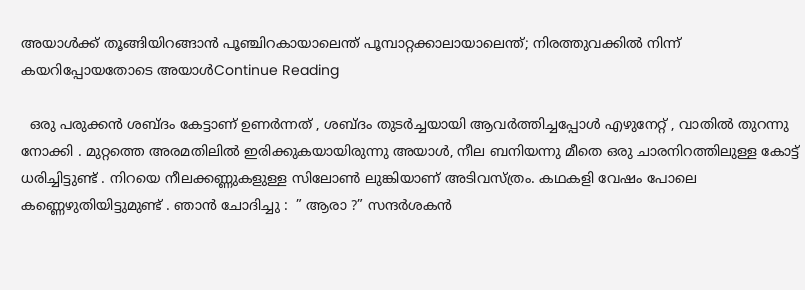അയാൾക്ക് തൂങ്ങിയിറങ്ങാൻ പൂഞ്ചിറകായാലെന്ത് പൂമ്പാറ്റക്കാലായാലെന്ത്; നിരത്തുവക്കിൽ നിന്ന് കയറിപ്പോയതോടെ അയാൾContinue Reading

  ഒരു പരുക്കൻ ശബ്ദം കേട്ടാണ് ഉണർന്നത് , ശബ്ദം തുടർച്ചയായി ആവർത്തിച്ചപ്പോൾ എഴുനേറ്റ് , വാതിൽ തുറന്നു നോക്കി . മുറ്റത്തെ അരമതിലിൽ ഇരിക്കുകയായിരുന്നു അയാൾ, നീല ബനിയന്നു മീതെ ഒരു ചാരനിറത്തിലുള്ള കോട്ട് ധരിച്ചിട്ടുണ്ട് . നിറയെ നീലക്കണ്ണുകളുള്ള സിലോൺ ലുങ്കിയാണ് അടിവസ്ത്രം. കഥകളി വേഷം പോലെ കണ്ണെഴുതിയിട്ടുമുണ്ട് . ഞാൻ ചോദിച്ചു :  ” ആരാ ?” സന്ദർശകൻ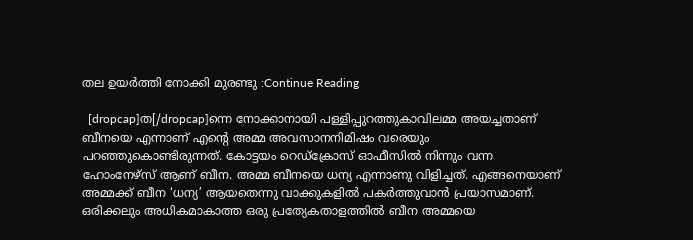തല ഉയർത്തി നോക്കി മുരണ്ടു :Continue Reading

  [dropcap]ത[/dropcap]ന്നെ നോക്കാനായി പള്ളിപ്പുറത്തുകാവിലമ്മ അയച്ചതാണ് ബീനയെ എന്നാണ് എന്‍റെ അമ്മ അവസാനനിമിഷം വരെയും പറഞ്ഞുകൊണ്ടിരുന്നത്. കോട്ടയം റെഡ്ക്രോസ് ഓഫീസില്‍ നിന്നും വന്ന ഹോംനേഴ്സ് ആണ് ബീന. അമ്മ ബീനയെ ധന്യ എന്നാണു വിളിച്ചത്. എങ്ങനെയാണ് അമ്മക്ക് ബീന ‘ധന്യ’ ആയതെന്നു വാക്കുകളില്‍ പകര്‍ത്തുവാന്‍ പ്രയാസമാണ്. ഒരിക്കലും അധികമാകാത്ത ഒരു പ്രത്യേകതാളത്തില്‍ ബീന അമ്മയെ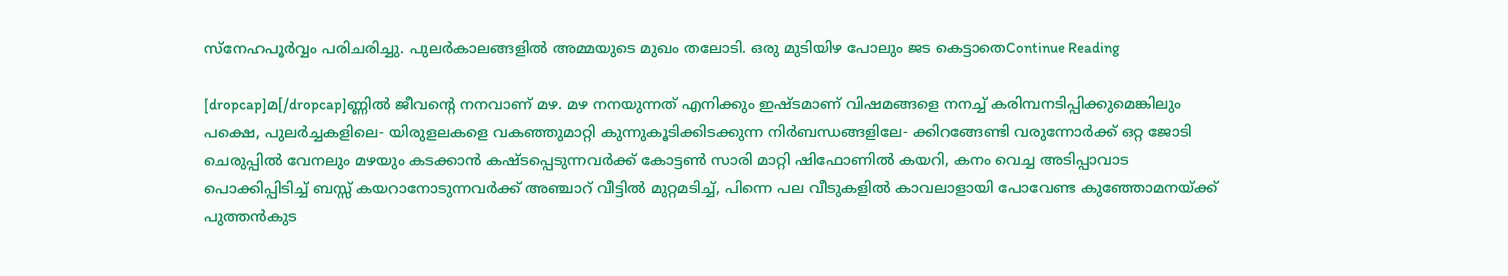സ്നേഹപൂര്‍വ്വം പരിചരിച്ചു. പുലര്‍കാലങ്ങളില്‍ അമ്മയുടെ മുഖം തലോടി. ഒരു മുടിയിഴ പോലും ജട കെട്ടാതെContinue Reading

[dropcap]മ[/dropcap]ണ്ണിൽ ജീവന്റെ നനവാണ്‌ മഴ. മഴ നനയുന്നത് എനിക്കും ഇഷ്ടമാണ് വിഷമങ്ങളെ നനച്ച് കരിമ്പനടിപ്പിക്കുമെങ്കിലും പക്ഷെ, പുലർച്ചകളിലെ- യിരുളലകളെ വകഞ്ഞുമാറ്റി കുന്നുകൂടിക്കിടക്കുന്ന നിർബന്ധങ്ങളിലേ- ക്കിറങ്ങേണ്ടി വരുന്നോർക്ക് ഒറ്റ ജോടി ചെരുപ്പിൽ വേനലും മഴയും കടക്കാൻ കഷ്ടപ്പെടുന്നവർക്ക് കോട്ടൺ സാരി മാറ്റി ഷിഫോണിൽ കയറി, കനം വെച്ച അടിപ്പാവാട പൊക്കിപ്പിടിച്ച് ബസ്സ് കയറാനോടുന്നവർക്ക് അഞ്ചാറ് വീട്ടിൽ മുറ്റമടിച്ച്‌, പിന്നെ പല വീടുകളിൽ കാവലാളായി പോവേണ്ട കുഞ്ഞോമനയ്ക്ക് പുത്തൻകുട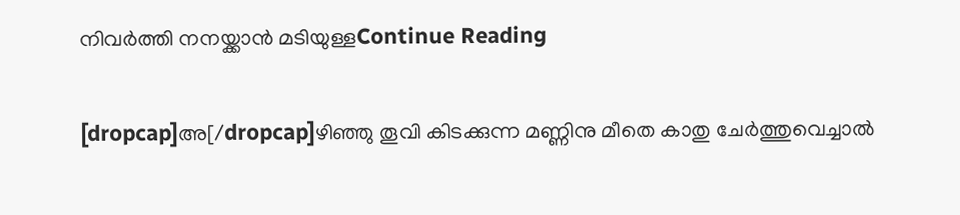നിവർത്തി നനയ്ക്കാൻ മടിയുള്ളContinue Reading

[dropcap]അ[/dropcap]ഴിഞ്ഞു തൂവി കിടക്കുന്ന മണ്ണിനു മീതെ കാതു ചേർത്തുവെച്ചാൽ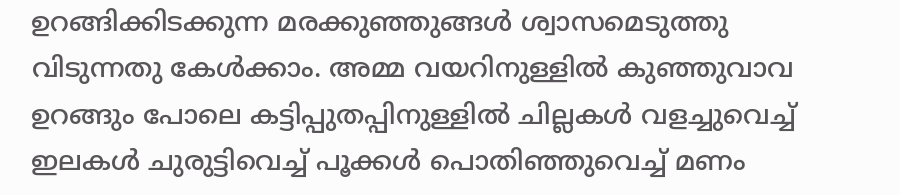ഉറങ്ങിക്കിടക്കുന്ന മരക്കുഞ്ഞുങ്ങൾ ശ്വാസമെടുത്തു വിടുന്നതു കേൾക്കാം. അമ്മ വയറിനുള്ളിൽ കുഞ്ഞുവാവ ഉറങ്ങും പോലെ കട്ടിപ്പുതപ്പിനുള്ളിൽ ചില്ലകൾ വളച്ചുവെച്ച് ഇലകൾ ചുരുട്ടിവെച്ച് പൂക്കൾ പൊതിഞ്ഞുവെച്ച് മണം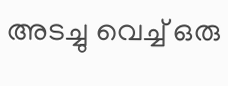അടച്ചു വെച്ച് ഒരു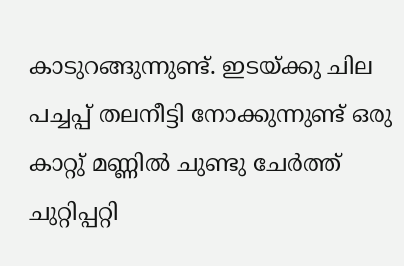കാടുറങ്ങുന്നുണ്ട്. ഇടയ്ക്കു ചില പച്ചപ്പ് തലനീട്ടി നോക്കുന്നുണ്ട് ഒരു കാറ്റു് മണ്ണിൽ ചുണ്ടു ചേർത്ത് ചുറ്റിപ്പറ്റി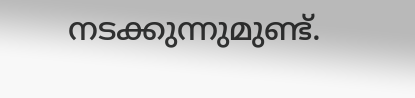നടക്കുന്നുമുണ്ട്.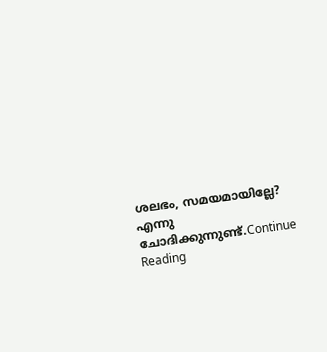ശലഭം, സമയമായില്ലേ? എന്നു ചോദിക്കുന്നുണ്ട്.Continue Reading